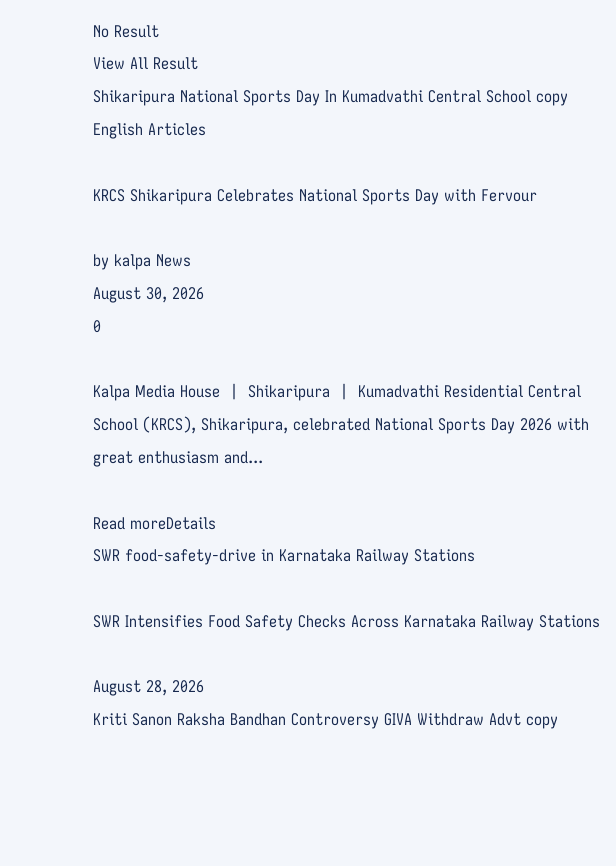No Result
View All Result
Shikaripura National Sports Day In Kumadvathi Central School copy
English Articles

KRCS Shikaripura Celebrates National Sports Day with Fervour

by kalpa News
August 30, 2026
0

Kalpa Media House  |  Shikaripura  |  Kumadvathi Residential Central School (KRCS), Shikaripura, celebrated National Sports Day 2026 with great enthusiasm and...

Read moreDetails
SWR food-safety-drive in Karnataka Railway Stations

SWR Intensifies Food Safety Checks Across Karnataka Railway Stations

August 28, 2026
Kriti Sanon Raksha Bandhan Controversy GIVA Withdraw Advt copy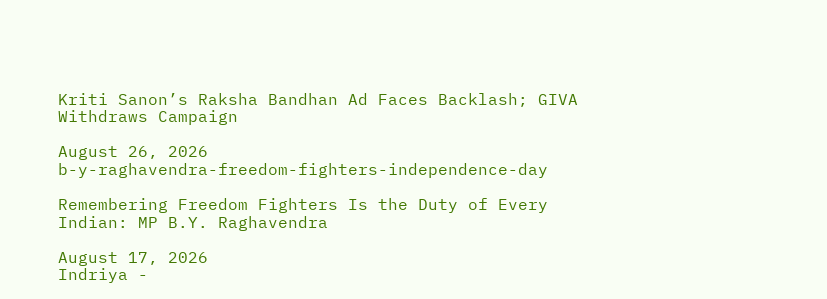Kriti Sanon’s Raksha Bandhan Ad Faces Backlash; GIVA Withdraws Campaign

August 26, 2026
b-y-raghavendra-freedom-fighters-independence-day

Remembering Freedom Fighters Is the Duty of Every Indian: MP B.Y. Raghavendra

August 17, 2026
Indriya -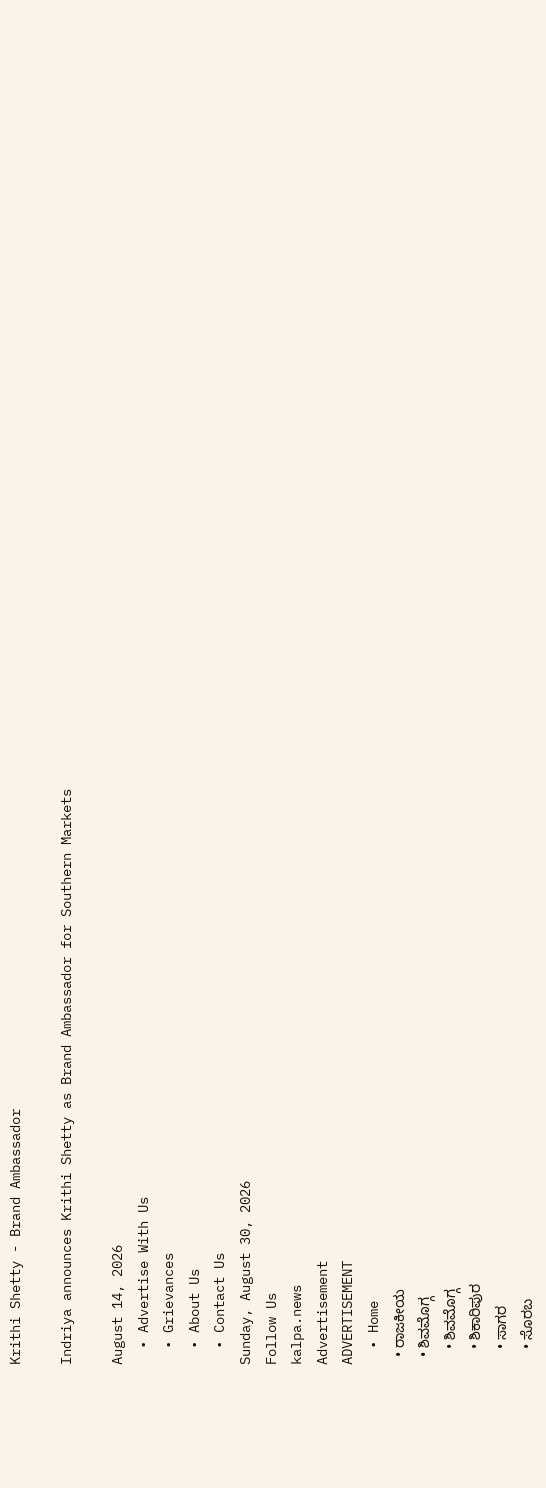Krithi Shetty - Brand Ambassador

Indriya announces Krithi Shetty as Brand Ambassador for Southern Markets

August 14, 2026
  • Advertise With Us
  • Grievances
  • About Us
  • Contact Us
Sunday, August 30, 2026
Follow Us
kalpa.news
Advertisement
ADVERTISEMENT
  • Home
  • ರಾಜಕೀಯ
  • ಶಿವಮೊಗ್ಗ
    • ಶಿವಮೊಗ್ಗ
    • ಶಿಕಾರಿಪುರ
    • ಸಾಗರ
    • ಸೊರಬ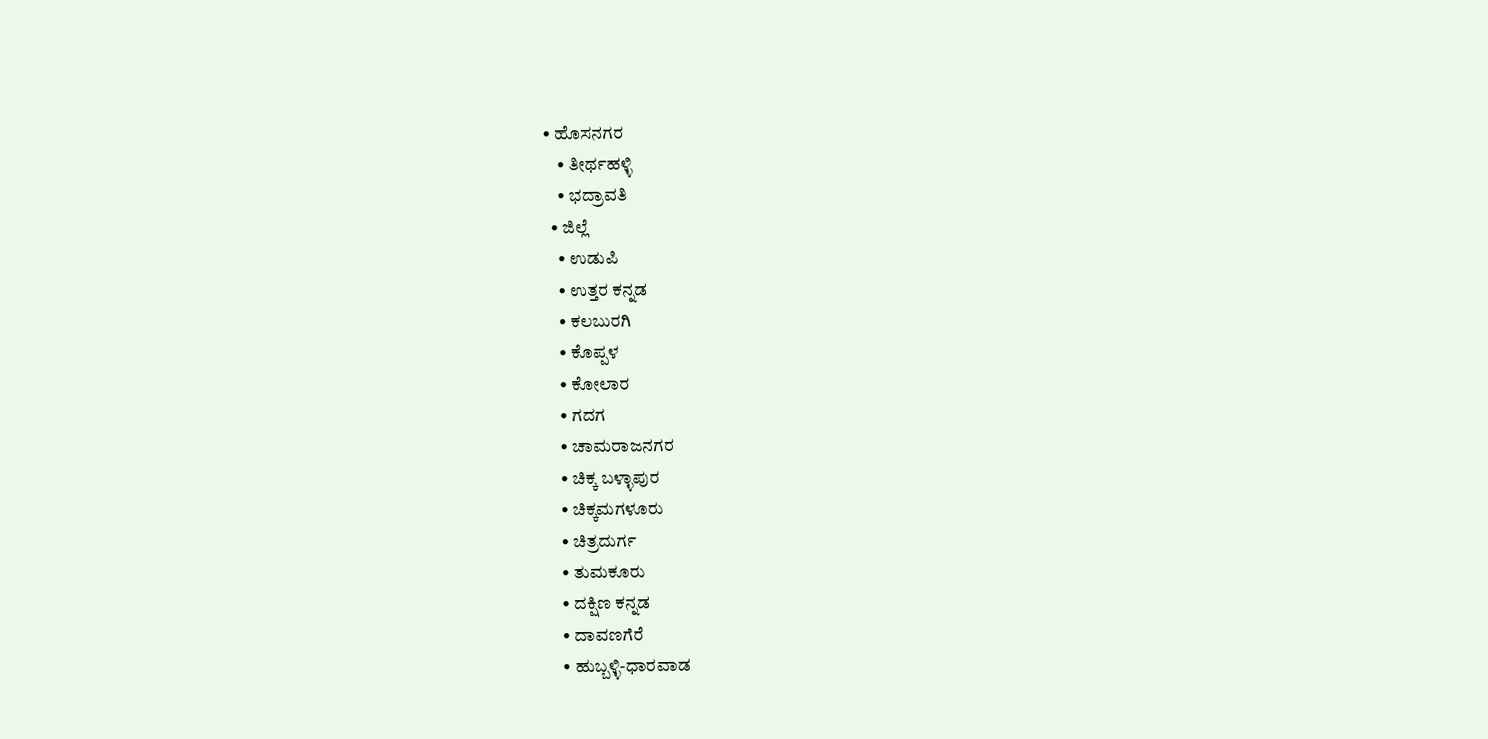• ಹೊಸನಗರ
    • ತೀರ್ಥಹಳ್ಳಿ
    • ಭದ್ರಾವತಿ
  • ಜಿಲ್ಲೆ
    • ಉಡುಪಿ
    • ಉತ್ತರ ಕನ್ನಡ
    • ಕಲಬುರಗಿ
    • ಕೊಪ್ಪಳ
    • ಕೋಲಾರ
    • ಗದಗ
    • ಚಾಮರಾಜನಗರ
    • ಚಿಕ್ಕ ಬಳ್ಳಾಪುರ
    • ಚಿಕ್ಕಮಗಳೂರು
    • ಚಿತ್ರದುರ್ಗ
    • ತುಮಕೂರು
    • ದಕ್ಷಿಣ ಕನ್ನಡ
    • ದಾವಣಗೆರೆ
    • ಹುಬ್ಬಳ್ಳಿ-ಧಾರವಾಡ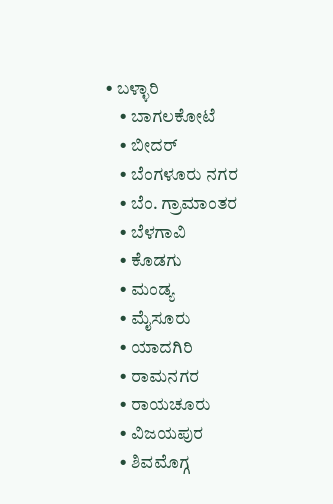• ಬಳ್ಳಾರಿ
    • ಬಾಗಲಕೋಟೆ
    • ಬೀದರ್
    • ಬೆಂಗಳೂರು ನಗರ
    • ಬೆಂ. ಗ್ರಾಮಾಂತರ
    • ಬೆಳಗಾವಿ
    • ಕೊಡಗು
    • ಮಂಡ್ಯ
    • ಮೈಸೂರು
    • ಯಾದಗಿರಿ
    • ರಾಮನಗರ
    • ರಾಯಚೂರು
    • ವಿಜಯಪುರ
    • ಶಿವಮೊಗ್ಗ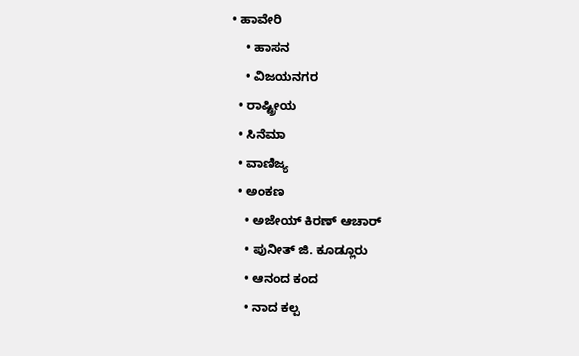• ಹಾವೇರಿ
    • ಹಾಸನ
    • ವಿಜಯನಗರ
  • ರಾಷ್ಟ್ರೀಯ
  • ಸಿನೆಮಾ
  • ವಾಣಿಜ್ಯ
  • ಅಂಕಣ
    • ಅಜೇಯ್ ಕಿರಣ್ ಆಚಾರ್
    • ಪುನೀತ್ ಜಿ. ಕೂಡ್ಲೂರು
    • ಆನಂದ ಕಂದ
    • ನಾದ ಕಲ್ಪ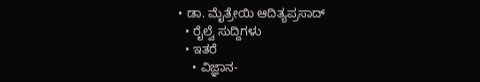• ಡಾ. ಮೈತ್ರೇಯಿ ಆದಿತ್ಯಪ್ರಸಾದ್
  • ರೈಲ್ವೆ ಸುದ್ದಿಗಳು
  • ಇತರೆ
    • ವಿಜ್ಞಾನ-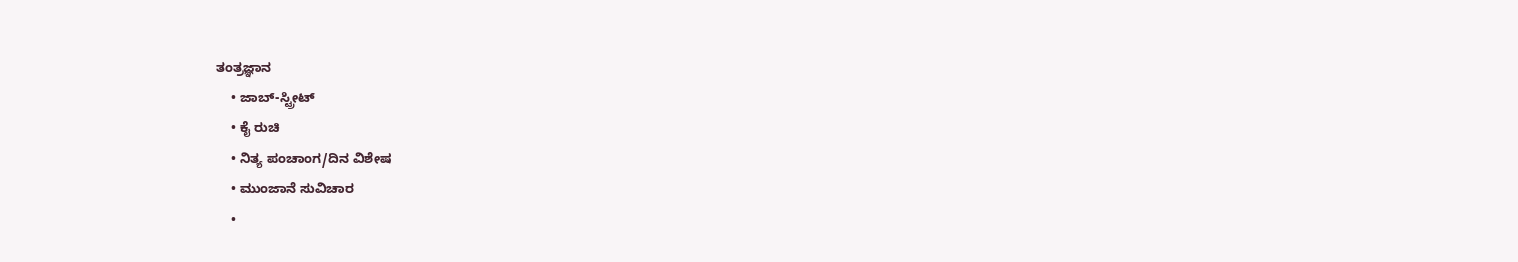ತಂತ್ರಜ್ಞಾನ
    • ಜಾಬ್-ಸ್ಟ್ರೀಟ್
    • ಕೈ ರುಚಿ
    • ನಿತ್ಯ ಪಂಚಾಂಗ/ದಿನ ವಿಶೇಷ
    • ಮುಂಜಾನೆ ಸುವಿಚಾರ
    •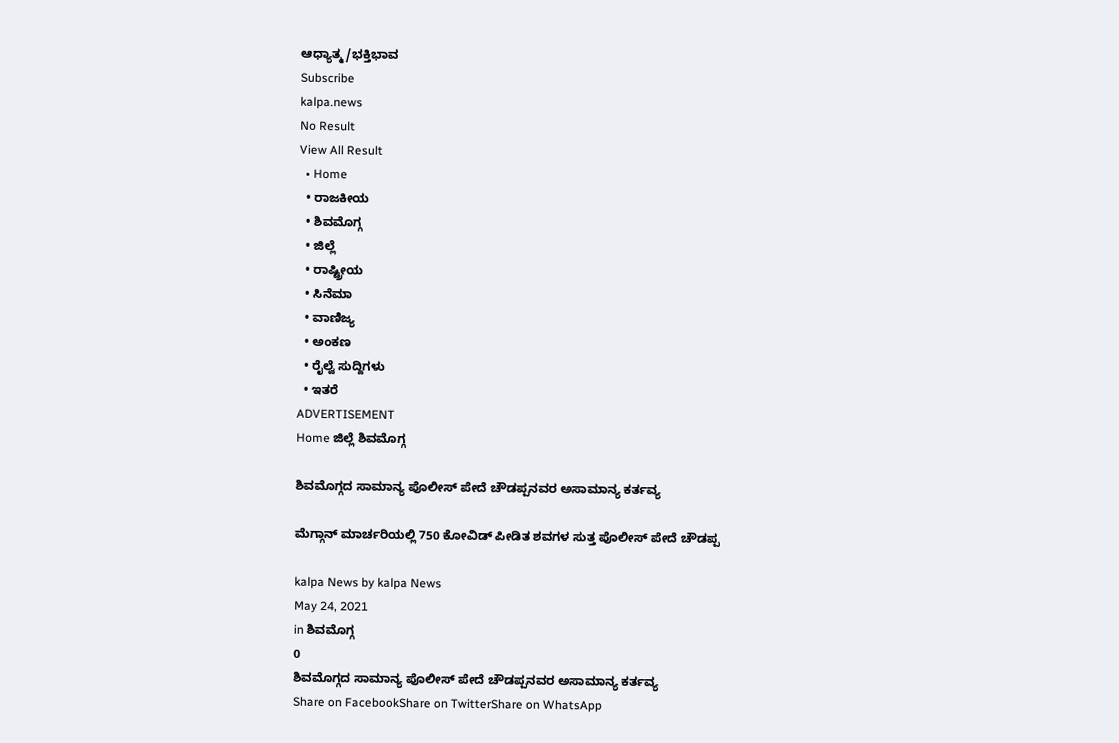ಆಧ್ಯಾತ್ಮ/ಭಕ್ತಿಭಾವ
Subscribe
kalpa.news
No Result
View All Result
  • Home
  • ರಾಜಕೀಯ
  • ಶಿವಮೊಗ್ಗ
  • ಜಿಲ್ಲೆ
  • ರಾಷ್ಟ್ರೀಯ
  • ಸಿನೆಮಾ
  • ವಾಣಿಜ್ಯ
  • ಅಂಕಣ
  • ರೈಲ್ವೆ ಸುದ್ದಿಗಳು
  • ಇತರೆ
ADVERTISEMENT
Home ಜಿಲ್ಲೆ ಶಿವಮೊಗ್ಗ

ಶಿವಮೊಗ್ಗದ ಸಾಮಾನ್ಯ ಪೊಲೀಸ್ ಪೇದೆ ಚೌಡಪ್ಪನವರ ಅಸಾಮಾನ್ಯ ಕರ್ತವ್ಯ

ಮೆಗ್ಗಾನ್ ಮಾರ್ಚರಿಯಲ್ಲಿ 750 ಕೋವಿಡ್ ಪೀಡಿತ ಶವಗಳ ಸುತ್ತ ಪೊಲೀಸ್ ಪೇದೆ ಚೌಡಪ್ಪ

kalpa News by kalpa News
May 24, 2021
in ಶಿವಮೊಗ್ಗ
0
ಶಿವಮೊಗ್ಗದ ಸಾಮಾನ್ಯ ಪೊಲೀಸ್ ಪೇದೆ ಚೌಡಪ್ಪನವರ ಅಸಾಮಾನ್ಯ ಕರ್ತವ್ಯ
Share on FacebookShare on TwitterShare on WhatsApp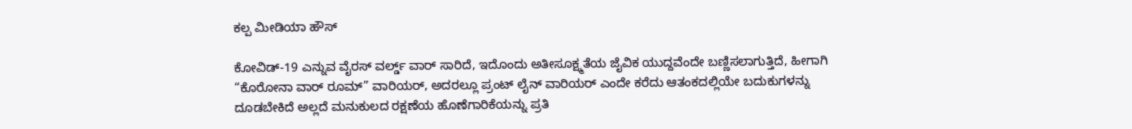ಕಲ್ಪ ಮೀಡಿಯಾ ಹೌಸ್

ಕೋವಿಡ್-19 ಎನ್ನುವ ವೈರಸ್ ವರ್ಲ್ಡ್ ವಾರ್ ಸಾರಿದೆ, ಇದೊಂದು ಅತೀಸೂಕ್ಷ್ಮತೆಯ ಜೈವಿಕ ಯುದ್ದವೆಂದೇ ಬಣ್ಣಿಸಲಾಗುತ್ತಿದೆ, ಹೀಗಾಗಿ “ಕೊರೋನಾ ವಾರ್ ರೂಮ್” ವಾರಿಯರ್, ಅದರಲ್ಲೂ ಪ್ರಂಟ್ ಲೈನ್ ವಾರಿಯರ್ ಎಂದೇ ಕರೆದು ಆತಂಕದಲ್ಲಿಯೇ ಬದುಕುಗಳನ್ನು ದೂಡಬೇಕಿದೆ ಅಲ್ಲದೆ ಮನುಕುಲದ ರಕ್ಷಣೆಯ ಹೊಣೆಗಾರಿಕೆಯನ್ನು ಪ್ರತಿ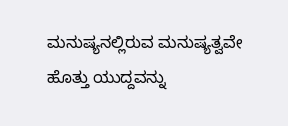ಮನುಷ್ಯನಲ್ಲಿರುವ ಮನುಷ್ಯತ್ವವೇ ಹೊತ್ತು ಯುದ್ದವನ್ನು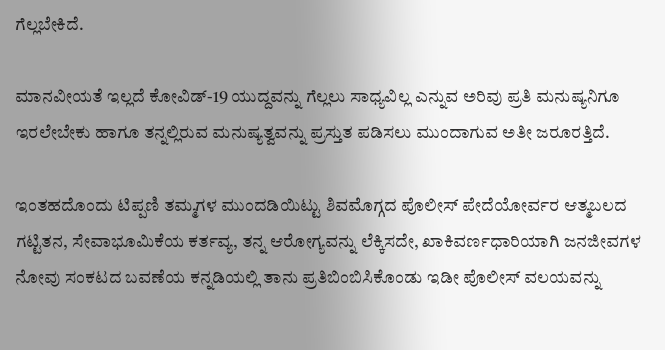ಗೆಲ್ಲಬೇಕಿದೆ.

ಮಾನವೀಯತೆ ಇಲ್ಲದೆ ಕೋವಿಡ್-19 ಯುದ್ದವನ್ನು ಗೆಲ್ಲಲು ಸಾಧ್ಯವಿಲ್ಲ ಎನ್ನುವ ಅರಿವು ಪ್ರತಿ ಮನುಷ್ಯನಿಗೂ ಇರಲೇಬೇಕು ಹಾಗೂ ತನ್ನಲ್ಲಿರುವ ಮನುಷ್ಯತ್ವವನ್ನು ಪ್ರಸ್ತುತ ಪಡಿಸಲು ಮುಂದಾಗುವ ಅತೀ ಜರೂರತ್ತಿದೆ.

ಇಂತಹದೊಂದು ಟಿಪ್ಪಣಿ ತಮ್ಮಗಳ ಮುಂದಡಿಯಿಟ್ಟು ಶಿವಮೊಗ್ಗದ ಪೊಲೀಸ್ ಪೇದೆಯೋರ್ವರ ಆತ್ಮಬಲದ ಗಟ್ಟಿತನ, ಸೇವಾಭೂಮಿಕೆಯ ಕರ್ತವ್ಯ, ತನ್ನ ಆರೋಗ್ಯವನ್ನು ಲೆಕ್ಕಿಸದೇ, ಖಾಕಿವರ್ಣಧಾರಿಯಾಗಿ ಜನಜೀವಗಳ ನೋವು ಸಂಕಟದ ಬವಣೆಯ ಕನ್ನಡಿಯಲ್ಲಿ ತಾನು ಪ್ರತಿಬಿಂಬಿಸಿಕೊಂಡು ಇಡೀ ಪೊಲೀಸ್ ವಲಯವನ್ನು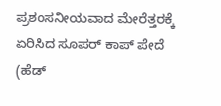ಪ್ರಶಂಸನೀಯವಾದ ಮೇರೆತ್ತರಕ್ಕೆ ಏರಿಸಿದ ಸೂಪರ್ ಕಾಪ್ ಪೇದೆ (ಹೆಡ್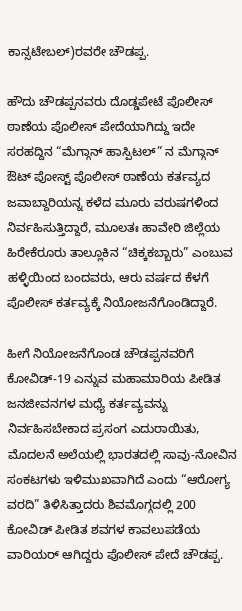ಕಾನ್ಸಟೇಬಲ್)ರವರೇ ಚೌಡಪ್ಪ.

ಹೌದು ಚೌಡಪ್ಪನವರು ದೊಡ್ಡಪೇಟೆ ಪೊಲೀಸ್ ಠಾಣೆಯ ಪೊಲೀಸ್ ಪೇದೆಯಾಗಿದ್ದು ಇದೇ ಸರಹದ್ದಿನ “ಮೆಗ್ಗಾನ್ ಹಾಸ್ಪಿಟಲ್” ನ ಮೆಗ್ಗಾನ್ ಔಟ್ ಪೋಸ್ಟ್ ಪೊಲೀಸ್ ಠಾಣೆಯ ಕರ್ತವ್ಯದ ಜವಾಬ್ದಾರಿಯನ್ನ ಕಳೆದ ಮೂರು ವರುಷಗಳಿಂದ ನಿರ್ವಹಿಸುತ್ತಿದ್ದಾರೆ, ಮೂಲತಃ ಹಾವೇರಿ ಜಿಲ್ಲೆಯ ಹಿರೇಕೆರೂರು ತಾಲ್ಲೂಕಿನ “ಚಿಕ್ಕಕಬ್ಬಾರು” ಎಂಬುವ ಹಳ್ಳಿಯಿಂದ ಬಂದವರು, ಆರು ವರ್ಷದ ಕೆಳಗೆ ಪೊಲೀಸ್ ಕರ್ತವ್ಯಕ್ಕೆ ನಿಯೋಜನೆಗೊಂಡಿದ್ದಾರೆ.

ಹೀಗೆ ನಿಯೋಜನೆಗೊಂಡ ಚೌಡಪ್ಪನವರಿಗೆ ಕೋವಿಡ್-19 ಎನ್ನುವ ಮಹಾಮಾರಿಯ ಪೀಡಿತ ಜನಜೀವನಗಳ ಮಧ್ಯೆ ಕರ್ತವ್ಯವನ್ನು ನಿರ್ವಹಿಸಬೇಕಾದ ಪ್ರಸಂಗ ಎದುರಾಯಿತು, ಮೊದಲನೆ ಅಲೆಯಲ್ಲಿ ಭಾರತದಲ್ಲಿ ಸಾವು-ನೋವಿನ ಸಂಕಟಗಳು ಇಳಿಮುಖವಾಗಿದೆ ಎಂದು “ಆರೋಗ್ಯ ವರದಿ” ತಿಳಿಸಿತ್ತಾದರು ಶಿವಮೊಗ್ಗದಲ್ಲಿ 200 ಕೋವಿಡ್ ಪೀಡಿತ ಶವಗಳ ಕಾವಲುಪಡೆಯ ವಾರಿಯರ್ ಆಗಿದ್ದರು ಪೊಲೀಸ್ ಪೇದೆ ಚೌಡಪ್ಪ.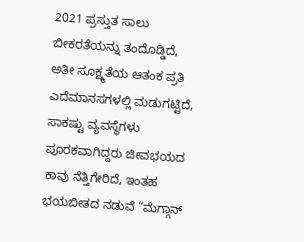2021 ಪ್ರಸ್ತುತ ಸಾಲು ಬೀಕರತೆಯನ್ನು ತಂದೊಡ್ಡಿದೆ, ಅತೀ ಸೂಕ್ಷ್ಮತೆಯ ಆತಂಕ ಪ್ರತಿ ಎದೆಮಾನಸಗಳಲ್ಲಿ ಮಡುಗಟ್ಟಿದೆ, ಸಾಕಷ್ಟು ವ್ಯವಸ್ಥೆಗಳು ಪೂರಕವಾಗಿದ್ದರು ಜೀವಭಯದ ಕಾವು ನೆತ್ತಿಗೇರಿದೆ, ಇಂತಹ ಭಯಬೀತದ ನಡುವೆ “ಮೆಗ್ಗಾನ್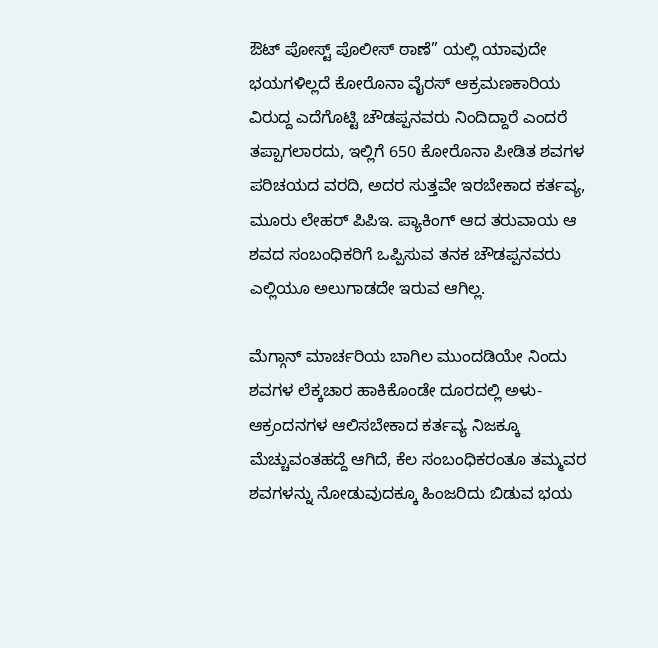ಔಟ್ ಪೋಸ್ಟ್ ಪೊಲೀಸ್ ಠಾಣೆ” ಯಲ್ಲಿ ಯಾವುದೇ ಭಯಗಳಿಲ್ಲದೆ ಕೋರೊನಾ ವೈರಸ್ ಆಕ್ರಮಣಕಾರಿಯ ವಿರುದ್ದ ಎದೆಗೊಟ್ಟಿ ಚೌಡಪ್ಪನವರು ನಿಂದಿದ್ದಾರೆ ಎಂದರೆ ತಪ್ಪಾಗಲಾರದು, ಇಲ್ಲಿಗೆ 650 ಕೋರೊನಾ ಪೀಡಿತ ಶವಗಳ ಪರಿಚಯದ ವರದಿ, ಅದರ ಸುತ್ತವೇ ಇರಬೇಕಾದ ಕರ್ತವ್ಯ, ಮೂರು ಲೇಹರ್ ಪಿಪಿಇ. ಪ್ಯಾಕಿಂಗ್ ಆದ ತರುವಾಯ ಆ ಶವದ ಸಂಬಂಧಿಕರಿಗೆ ಒಪ್ಪಿಸುವ ತನಕ ಚೌಡಪ್ಪನವರು ಎಲ್ಲಿಯೂ ಅಲುಗಾಡದೇ ಇರುವ ಆಗಿಲ್ಲ.

ಮೆಗ್ಗಾನ್ ಮಾರ್ಚರಿಯ ಬಾಗಿಲ ಮುಂದಡಿಯೇ ನಿಂದು ಶವಗಳ ಲೆಕ್ಕಚಾರ ಹಾಕಿಕೊಂಡೇ ದೂರದಲ್ಲಿ ಅಳು-ಆಕ್ರಂದನಗಳ ಆಲಿಸಬೇಕಾದ ಕರ್ತವ್ಯ ನಿಜಕ್ಕೂ ಮೆಚ್ಚುವಂತಹದ್ದೆ ಆಗಿದೆ, ಕೆಲ ಸಂಬಂಧಿಕರಂತೂ ತಮ್ಮವರ ಶವಗಳನ್ನು ನೋಡುವುದಕ್ಕೂ ಹಿಂಜರಿದು ಬಿಡುವ ಭಯ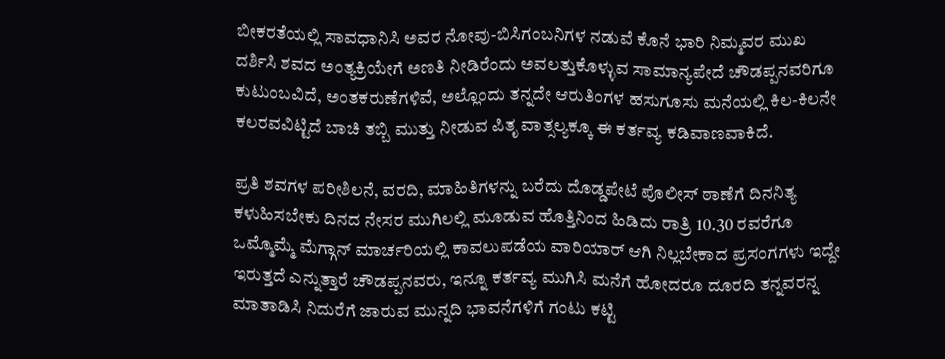ಬೀಕರತೆಯಲ್ಲಿ ಸಾವಧಾನಿಸಿ ಅವರ ನೋವು-ಬಿಸಿಗಂಬನಿಗಳ ನಡುವೆ ಕೊನೆ ಭಾರಿ ನಿಮ್ಮವರ ಮುಖ ದರ್ಶಿಸಿ ಶವದ ಅಂತ್ಯಕ್ರಿಯೇಗೆ ಅಣತಿ ನೀಡಿರೆಂದು ಅವಲತ್ತುಕೊಳ್ಳುವ ಸಾಮಾನ್ಯಪೇದೆ ಚೌಡಪ್ಪನವರಿಗೂ ಕುಟುಂಬವಿದೆ, ಅಂತಕರುಣೆಗಳಿವೆ, ಅಲ್ಲೊಂದು ತನ್ನದೇ ಆರುತಿಂಗಳ ಹಸುಗೂಸು ಮನೆಯಲ್ಲಿ ಕಿಲ-ಕಿಲನೇ ಕಲರವವಿಟ್ಟಿದೆ ಬಾಚಿ ತಬ್ಬಿ ಮುತ್ತು ನೀಡುವ ಪಿತೃ ವಾತ್ಸಲ್ಯಕ್ಕೂ ಈ ಕರ್ತವ್ಯ ಕಡಿವಾಣವಾಕಿದೆ.

ಪ್ರತಿ ಶವಗಳ ಪರೀಶಿಲನೆ, ವರದಿ, ಮಾಹಿತಿಗಳನ್ನು ಬರೆದು ದೊಡ್ಡಪೇಟೆ ಪೊಲೀಸ್ ಠಾಣೆಗೆ ದಿನನಿತ್ಯ ಕಳುಹಿಸಬೇಕು ದಿನದ ನೇಸರ ಮುಗಿಲಲ್ಲಿ ಮೂಡುವ ಹೊತ್ತಿನಿಂದ ಹಿಡಿದು ರಾತ್ರಿ 10.30 ರವರೆಗೂ ಒಮ್ಮೊಮ್ಮೆ ಮೆಗ್ಗಾನ್ ಮಾರ್ಚರಿಯಲ್ಲಿ ಕಾವಲುಪಡೆಯ ವಾರಿಯಾರ್ ಆಗಿ ನಿಲ್ಲಬೇಕಾದ ಪ್ರಸಂಗಗಳು ಇದ್ದೇ ಇರುತ್ತದೆ ಎನ್ನುತ್ತಾರೆ ಚೌಡಪ್ಪನವರು, ಇನ್ನೂ ಕರ್ತವ್ಯ ಮುಗಿಸಿ ಮನೆಗೆ ಹೋದರೂ ದೂರದಿ ತನ್ನವರನ್ನ ಮಾತಾಡಿಸಿ ನಿದುರೆಗೆ ಜಾರುವ ಮುನ್ನದಿ ಭಾವನೆಗಳಿಗೆ ಗಂಟು ಕಟ್ಟಿ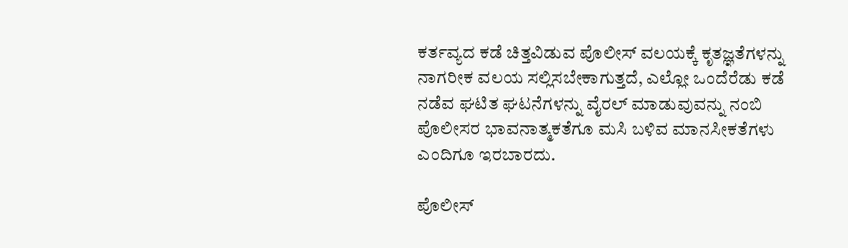ಕರ್ತವ್ಯದ ಕಡೆ ಚಿತ್ತವಿಡುವ ಪೊಲೀಸ್ ವಲಯಕ್ಕೆ ಕೃತಜ್ಞತೆಗಳನ್ನು ನಾಗರೀಕ ವಲಯ ಸಲ್ಲಿಸಬೇಕಾಗುತ್ತದೆ, ಎಲ್ಲೋ ಒಂದೆರೆಡು ಕಡೆ ನಡೆವ ಘಟಿತ ಘಟನೆಗಳನ್ನು ವೈರಲ್ ಮಾಡುವುವನ್ನು ನಂಬಿ ಪೊಲೀಸರ ಭಾವನಾತ್ಮಕತೆಗೂ ಮಸಿ ಬಳಿವ ಮಾನಸೀಕತೆಗಳು ಎಂದಿಗೂ ಇರಬಾರದು.

ಪೊಲೀಸ್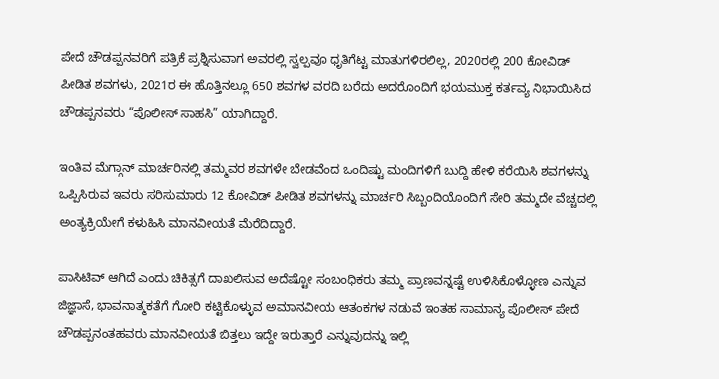ಪೇದೆ ಚೌಡಪ್ಪನವರಿಗೆ ಪತ್ರಿಕೆ ಪ್ರಶ್ನಿಸುವಾಗ ಅವರಲ್ಲಿ ಸ್ವಲ್ಪವೂ ಧೃತಿಗೆಟ್ಟ ಮಾತುಗಳಿರಲಿಲ್ಲ, 2020ರಲ್ಲಿ 200 ಕೋವಿಡ್ ಪೀಡಿತ ಶವಗಳು, 2021ರ ಈ ಹೊತ್ತಿನಲ್ಲೂ 650 ಶವಗಳ ವರದಿ ಬರೆದು ಅದರೊಂದಿಗೆ ಭಯಮುಕ್ತ ಕರ್ತವ್ಯ ನಿಭಾಯಿಸಿದ ಚೌಡಪ್ಪನವರು “ಪೊಲೀಸ್ ಸಾಹಸಿ” ಯಾಗಿದ್ದಾರೆ.

ಇಂತಿವ ಮೆಗ್ಗಾನ್ ಮಾರ್ಚರಿನಲ್ಲಿ ತಮ್ಮವರ ಶವಗಳೇ ಬೇಡವೆಂದ ಒಂದಿಷ್ಟು ಮಂದಿಗಳಿಗೆ ಬುದ್ದಿ ಹೇಳಿ ಕರೆಯಿಸಿ ಶವಗಳನ್ನು ಒಪ್ಪಿಸಿರುವ ಇವರು ಸರಿಸುಮಾರು 12 ಕೋವಿಡ್ ಪೀಡಿತ ಶವಗಳನ್ನು ಮಾರ್ಚರಿ ಸಿಬ್ಬಂದಿಯೊಂದಿಗೆ ಸೇರಿ ತಮ್ಮದೇ ವೆಚ್ಚದಲ್ಲಿ ಅಂತ್ಯಕ್ರಿಯೇಗೆ ಕಳುಹಿಸಿ ಮಾನವೀಯತೆ ಮೆರೆದಿದ್ದಾರೆ.

ಪಾಸಿಟಿವ್ ಆಗಿದೆ ಎಂದು ಚಿಕಿತ್ಸಗೆ ದಾಖಲಿಸುವ ಅದೆಷ್ಟೋ ಸಂಬಂಧಿಕರು ತಮ್ಮ ಪ್ರಾಣವನ್ನಷ್ಟೆ ಉಳಿಸಿಕೊಳ್ಳೋಣ ಎನ್ನುವ ಜಿಜ್ಞಾಸೆ, ಭಾವನಾತ್ಮಕತೆಗೆ ಗೋರಿ ಕಟ್ಟಿಕೊಳ್ಳುವ ಅಮಾನವೀಯ ಆತಂಕಗಳ ನಡುವೆ ಇಂತಹ ಸಾಮಾನ್ಯ ಪೊಲೀಸ್ ಪೇದೆ ಚೌಡಪ್ಪನಂತಹವರು ಮಾನವೀಯತೆ ಬಿತ್ತಲು ಇದ್ದೇ ಇರುತ್ತಾರೆ ಎನ್ನುವುದನ್ನು ಇಲ್ಲಿ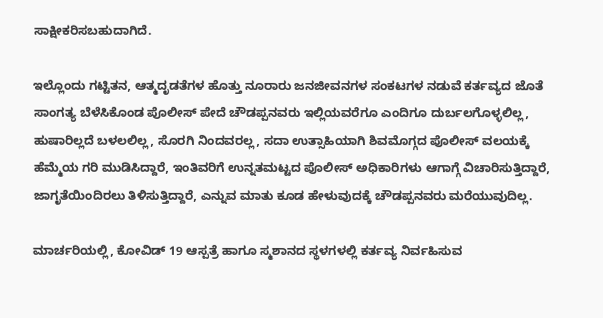ಸಾಕ್ಷೀಕರಿಸಬಹುದಾಗಿದೆ.

ಇಲ್ಲೊಂದು ಗಟ್ಟಿತನ, ಆತ್ಮದೃಡತೆಗಳ ಹೊತ್ತು ನೂರಾರು ಜನಜೀವನಗಳ ಸಂಕಟಗಳ ನಡುವೆ ಕರ್ತವ್ಯದ ಜೊತೆ ಸಾಂಗತ್ಯ ಬೆಳೆಸಿಕೊಂಡ ಪೊಲೀಸ್ ಪೇದೆ ಚೌಡಪ್ಪನವರು ಇಲ್ಲಿಯವರೆಗೂ ಎಂದಿಗೂ ದುರ್ಬಲಗೊಳ್ಳಲಿಲ್ಲ, ಹುಷಾರಿಲ್ಲದೆ ಬಳಲಲಿಲ್ಲ, ಸೊರಗಿ ನಿಂದವರಲ್ಲ, ಸದಾ ಉತ್ಸಾಹಿಯಾಗಿ ಶಿವಮೊಗ್ಗದ ಪೊಲೀಸ್ ವಲಯಕ್ಕೆ ಹೆಮ್ಮೆಯ ಗರಿ ಮುಡಿಸಿದ್ದಾರೆ, ಇಂತಿವರಿಗೆ ಉನ್ನತಮಟ್ಟದ ಪೊಲೀಸ್ ಅಧಿಕಾರಿಗಳು ಆಗಾಗ್ಗೆ ವಿಚಾರಿಸುತ್ತಿದ್ದಾರೆ, ಜಾಗೃತೆಯಿಂದಿರಲು ತಿಳಿಸುತ್ತಿದ್ದಾರೆ, ಎನ್ನುವ ಮಾತು ಕೂಡ ಹೇಳುವುದಕ್ಕೆ ಚೌಡಪ್ಪನವರು ಮರೆಯುವುದಿಲ್ಲ.

ಮಾರ್ಚರಿಯಲ್ಲಿ, ಕೋವಿಡ್ 19 ಆಸ್ಪತ್ರೆ ಹಾಗೂ ಸ್ಮಶಾನದ ಸ್ಥಳಗಳಲ್ಲಿ ಕರ್ತವ್ಯ ನಿರ್ವಹಿಸುವ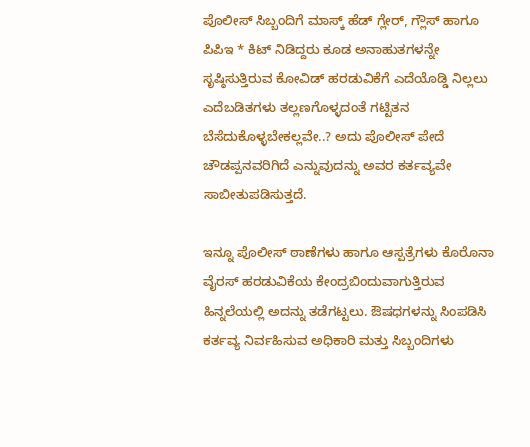ಪೊಲೀಸ್ ಸಿಬ್ಬಂದಿಗೆ ಮಾಸ್ಕ್ ಹೆಡ್ ಗ್ಲೇರ್, ಗ್ಲೌಸ್ ಹಾಗೂ ಪಿಪಿಇ * ಕಿಟ್ ನಿಡಿದ್ದರು ಕೂಡ ಅನಾಹುತಗಳನ್ನೇ ಸೃಷ್ಠಿಸುತ್ತಿರುವ ಕೋವಿಡ್ ಹರಡುವಿಕೆಗೆ ಎದೆಯೊಡ್ಡಿ ನಿಲ್ಲಲು ಎದೆಬಡಿತಗಳು ತಲ್ಲಣಗೊಳ್ಳದಂತೆ ಗಟ್ಟಿತನ ಬೆಸೆದುಕೊಳ್ಳಬೇಕಲ್ಲವೇ..? ಅದು ಪೊಲೀಸ್ ಪೇದೆ ಚೌಡಪ್ಪನವರಿಗಿದೆ ಎನ್ನುವುದನ್ನು ಅವರ ಕರ್ತವ್ಯವೇ ಸಾಬೀತುಪಡಿಸುತ್ತದೆ.

ಇನ್ನೂ ಪೊಲೀಸ್ ಠಾಣೆಗಳು ಹಾಗೂ ಆಸ್ಪತ್ರೆಗಳು ಕೊರೊನಾ ವೈರಸ್ ಹರಡುವಿಕೆಯ ಕೇಂದ್ರಬಿಂದುವಾಗುತ್ತಿರುವ ಹಿನ್ನಲೆಯಲ್ಲಿ ಅದನ್ನು ತಡೆಗಟ್ಟಲು. ಔಷಧಗಳನ್ನು ಸಿಂಪಡಿಸಿ ಕರ್ತವ್ಯ ನಿರ್ವಹಿಸುವ ಅಧಿಕಾರಿ ಮತ್ತು ಸಿಬ್ಬಂದಿಗಳು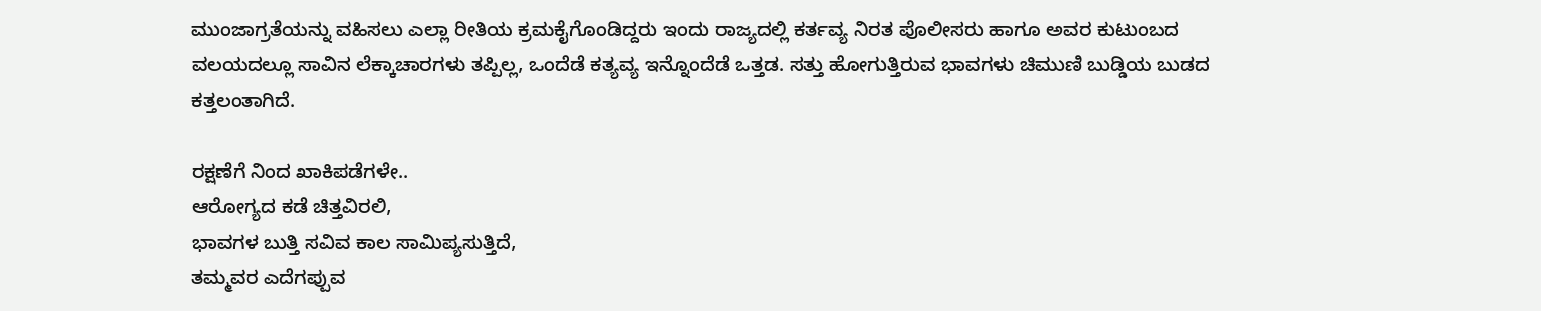ಮುಂಜಾಗ್ರತೆಯನ್ನು ವಹಿಸಲು ಎಲ್ಲಾ ರೀತಿಯ ಕ್ರಮಕೈಗೊಂಡಿದ್ದರು ಇಂದು ರಾಜ್ಯದಲ್ಲಿ ಕರ್ತವ್ಯ ನಿರತ ಪೊಲೀಸರು ಹಾಗೂ ಅವರ ಕುಟುಂಬದ ವಲಯದಲ್ಲೂ ಸಾವಿನ ಲೆಕ್ಕಾಚಾರಗಳು ತಪ್ಪಿಲ್ಲ, ಒಂದೆಡೆ ಕತ್ಯವ್ಯ ಇನ್ನೊಂದೆಡೆ ಒತ್ತಡ. ಸತ್ತು ಹೋಗುತ್ತಿರುವ ಭಾವಗಳು ಚಿಮುಣಿ ಬುಡ್ಡಿಯ ಬುಡದ ಕತ್ತಲಂತಾಗಿದೆ.

ರಕ್ಷಣೆಗೆ ನಿಂದ ಖಾಕಿಪಡೆಗಳೇ..
ಆರೋಗ್ಯದ ಕಡೆ ಚಿತ್ತವಿರಲಿ,
ಭಾವಗಳ ಬುತ್ತಿ ಸವಿವ ಕಾಲ ಸಾಮಿಪ್ಯಸುತ್ತಿದೆ,
ತಮ್ಮವರ ಎದೆಗಪ್ಪುವ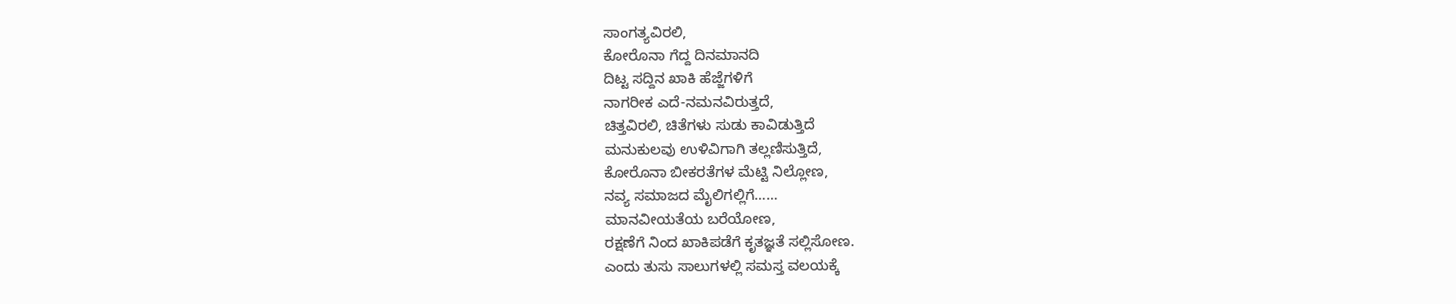ಸಾಂಗತ್ಯವಿರಲಿ,
ಕೋರೊನಾ ಗೆದ್ದ ದಿನಮಾನದಿ
ದಿಟ್ಟ ಸದ್ದಿನ ಖಾಕಿ ಹೆಜ್ಜೆಗಳಿಗೆ
ನಾಗರೀಕ ಎದೆ-ನಮನವಿರುತ್ತದೆ,
ಚಿತ್ತವಿರಲಿ, ಚಿತೆಗಳು ಸುಡು ಕಾವಿಡುತ್ತಿದೆ
ಮನುಕುಲವು ಉಳಿವಿಗಾಗಿ ತಲ್ಲಣಿಸುತ್ತಿದೆ,
ಕೋರೊನಾ ಬೀಕರತೆಗಳ ಮೆಟ್ಟಿ ನಿಲ್ಲೋಣ,
ನವ್ಯ ಸಮಾಜದ ಮೈಲಿಗಲ್ಲಿಗೆ……
ಮಾನವೀಯತೆಯ ಬರೆಯೋಣ,
ರಕ್ಷಣೆಗೆ ನಿಂದ ಖಾಕಿಪಡೆಗೆ ಕೃತಜ್ಞತೆ ಸಲ್ಲಿಸೋಣ.
ಎಂದು ತುಸು ಸಾಲುಗಳಲ್ಲಿ ಸಮಸ್ತ ವಲಯಕ್ಕೆ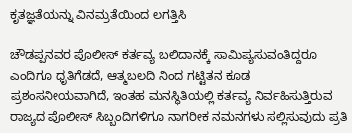ಕೃತಜ್ಞತೆಯನ್ನು ವಿನಮ್ರತೆಯಿಂದ ಲಗತ್ತಿಸಿ

ಚೌಡಪ್ಪನವರ ಪೊಲೀಸ್ ಕರ್ತವ್ಯ ಬಲಿದಾನಕ್ಕೆ ಸಾಮಿಪ್ಯಸುವಂತಿದ್ದರೂ ಎಂದಿಗೂ ಧೃತಿಗೆಡದೆ, ಆತ್ಮಬಲದಿ ನಿಂದ ಗಟ್ಟಿತನ ಕೂಡ ಪ್ರಶಂಸನೀಯವಾಗಿದೆ, ಇಂತಹ ಮನಸ್ಥಿತಿಯಲ್ಲಿ ಕರ್ತವ್ಯ ನಿರ್ವಹಿಸುತ್ತಿರುವ ರಾಜ್ಯದ ಪೊಲೀಸ್ ಸಿಬ್ಬಂದಿಗಳಿಗೂ ನಾಗರೀಕ ನಮನಗಳು ಸಲ್ಲಿಸುವುದು ಪ್ರತಿ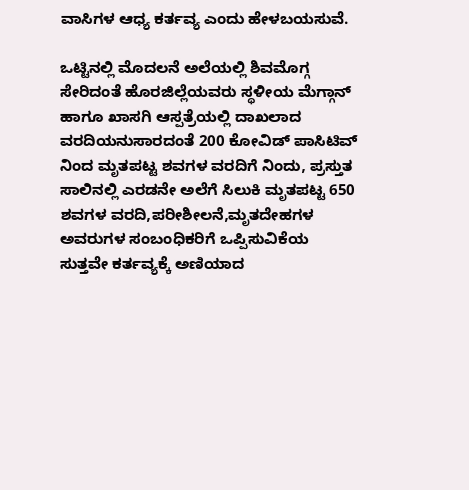ವಾಸಿಗಳ ಆಧ್ಯ ಕರ್ತವ್ಯ ಎಂದು ಹೇಳಬಯಸುವೆ.

ಒಟ್ಟಿನಲ್ಲಿ ಮೊದಲನೆ ಅಲೆಯಲ್ಲಿ ಶಿವಮೊಗ್ಗ ಸೇರಿದಂತೆ ಹೊರಜಿಲ್ಲೆಯವರು ಸ್ಥಳೀಯ ಮೆಗ್ಗಾನ್ ಹಾಗೂ ಖಾಸಗಿ ಆಸ್ಪತ್ರೆಯಲ್ಲಿ ದಾಖಲಾದ ವರದಿಯನುಸಾರದಂತೆ 200 ಕೋವಿಡ್ ಪಾಸಿಟಿವ್ ನಿಂದ ಮೃತಪಟ್ಟ ಶವಗಳ ವರದಿಗೆ ನಿಂದು, ಪ್ರಸ್ತುತ ಸಾಲಿನಲ್ಲಿ ಎರಡನೇ ಅಲೆಗೆ ಸಿಲುಕಿ ಮೃತಪಟ್ಟ 650 ಶವಗಳ ವರದಿ,ಪರೀಶೀಲನೆ,ಮೃತದೇಹಗಳ ಅವರುಗಳ ಸಂಬಂಧಿಕರಿಗೆ ಒಪ್ಪಿಸುವಿಕೆಯ ಸುತ್ತವೇ ಕರ್ತವ್ಯಕ್ಕೆ ಅಣಿಯಾದ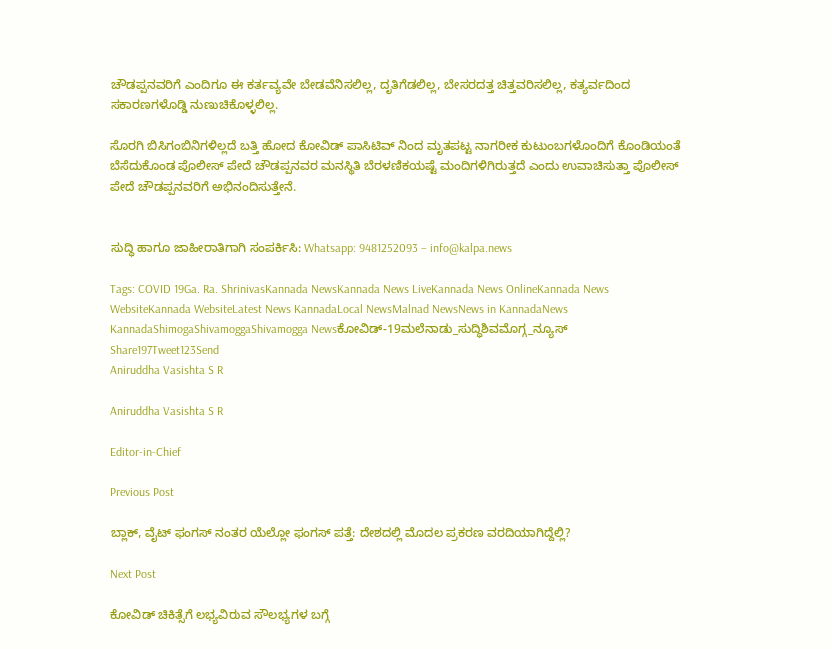ಚೌಡಪ್ಪನವರಿಗೆ ಎಂದಿಗೂ ಈ ಕರ್ತವ್ಯವೇ ಬೇಡವೆನಿಸಲಿಲ್ಲ, ದೃತಿಗೆಡಲಿಲ್ಲ, ಬೇಸರದತ್ತ ಚಿತ್ತವರಿಸಲಿಲ್ಲ, ಕತ್ಯರ್ವದಿಂದ ಸಕಾರಣಗಳೊಡ್ಡಿ ನುಣುಚಿಕೊಳ್ಳಲಿಲ್ಲ.

ಸೊರಗಿ ಬಿಸಿಗಂಬಿನಿಗಳಿಲ್ಲದೆ ಬತ್ತಿ ಹೋದ ಕೋವಿಡ್ ಪಾಸಿಟಿವ್ ನಿಂದ ಮೃತಪಟ್ಟ ನಾಗರೀಕ ಕುಟುಂಬಗಳೊಂದಿಗೆ ಕೊಂಡಿಯಂತೆ ಬೆಸೆದುಕೊಂಡ ಪೊಲೀಸ್ ಪೇದೆ ಚೌಡಪ್ಪನವರ ಮನಸ್ಥಿತಿ ಬೆರಳಣಿಕಯಷ್ಟೆ ಮಂದಿಗಳಿಗಿರುತ್ತದೆ ಎಂದು ಉವಾಚಿಸುತ್ತಾ ಪೊಲೀಸ್ ಪೇದೆ ಚೌಡಪ್ಪನವರಿಗೆ ಅಭಿನಂದಿಸುತ್ತೇನೆ.


ಸುದ್ಧಿ ಹಾಗೂ ಜಾಹೀರಾತಿಗಾಗಿ ಸಂಪರ್ಕಿಸಿ: Whatsapp: 9481252093 – info@kalpa.news

Tags: COVID 19Ga. Ra. ShrinivasKannada NewsKannada News LiveKannada News OnlineKannada News WebsiteKannada WebsiteLatest News KannadaLocal NewsMalnad NewsNews in KannadaNews KannadaShimogaShivamoggaShivamogga Newsಕೋವಿಡ್-19ಮಲೆನಾಡು_ಸುದ್ಧಿಶಿವಮೊಗ್ಗ_ನ್ಯೂಸ್
Share197Tweet123Send
Aniruddha Vasishta S R

Aniruddha Vasishta S R

Editor-in-Chief

Previous Post

ಬ್ಲಾಕ್, ವೈಟ್ ಫಂಗಸ್ ನಂತರ ಯೆಲ್ಲೋ ಫಂಗಸ್ ಪತ್ತೆ: ದೇಶದಲ್ಲಿ ಮೊದಲ ಪ್ರಕರಣ ವರದಿಯಾಗಿದ್ದೆಲ್ಲಿ?

Next Post

ಕೋವಿಡ್ ಚಿಕಿತ್ಸೆಗೆ ಲಭ್ಯವಿರುವ ಸೌಲಭ್ಯಗಳ ಬಗ್ಗೆ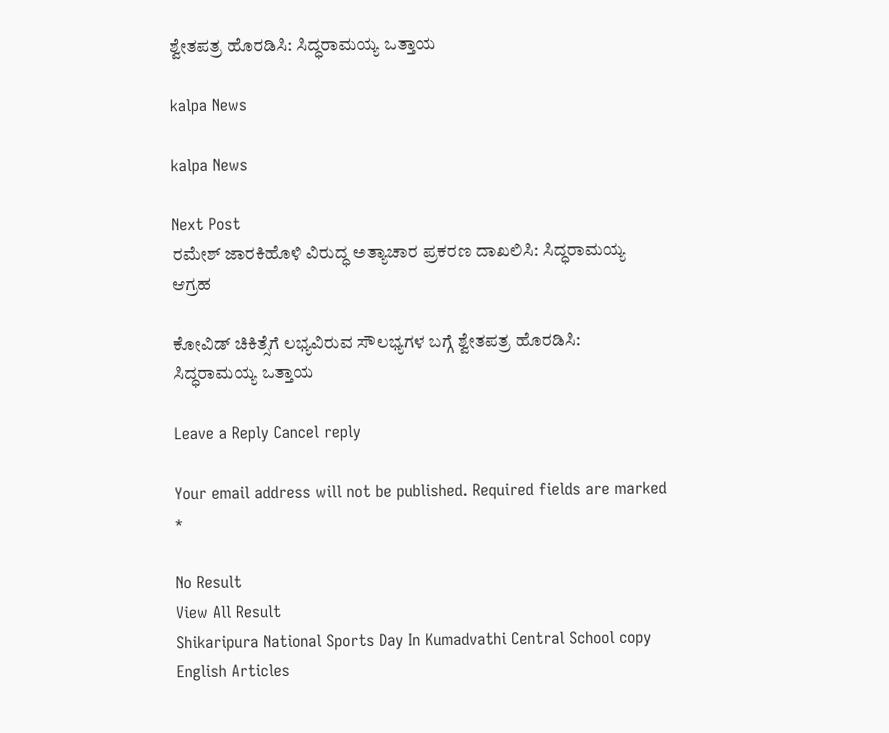ಶ್ವೇತಪತ್ರ ಹೊರಡಿಸಿ: ಸಿದ್ಧರಾಮಯ್ಯ ಒತ್ತಾಯ

kalpa News

kalpa News

Next Post
ರಮೇಶ್ ಜಾರಕಿಹೊಳಿ ವಿರುದ್ಧ ಅತ್ಯಾಚಾರ ಪ್ರಕರಣ ದಾಖಲಿಸಿ: ಸಿದ್ಧರಾಮಯ್ಯ ಆಗ್ರಹ

ಕೋವಿಡ್ ಚಿಕಿತ್ಸೆಗೆ ಲಭ್ಯವಿರುವ ಸೌಲಭ್ಯಗಳ ಬಗ್ಗೆ ಶ್ವೇತಪತ್ರ ಹೊರಡಿಸಿ: ಸಿದ್ಧರಾಮಯ್ಯ ಒತ್ತಾಯ

Leave a Reply Cancel reply

Your email address will not be published. Required fields are marked *

No Result
View All Result
Shikaripura National Sports Day In Kumadvathi Central School copy
English Articles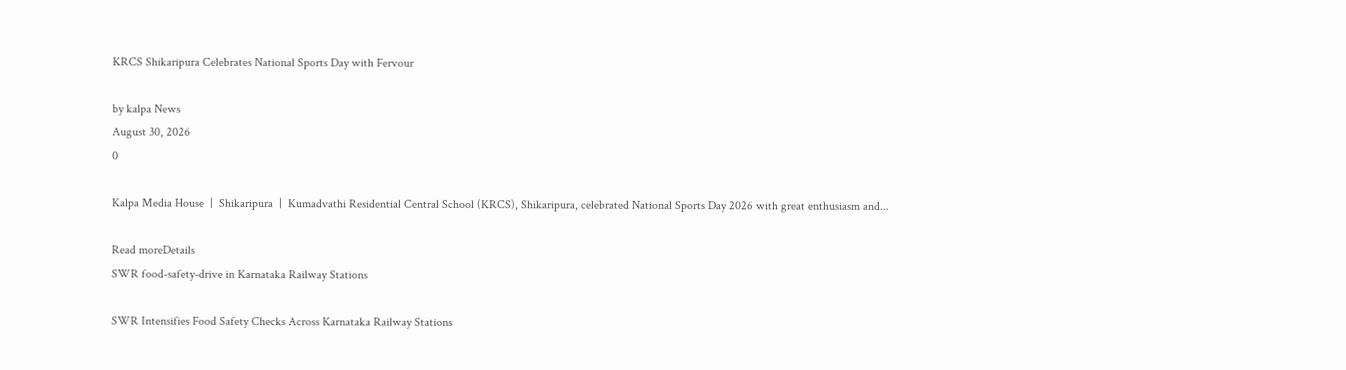KRCS Shikaripura Celebrates National Sports Day with Fervour

by kalpa News
August 30, 2026
0

Kalpa Media House  |  Shikaripura  |  Kumadvathi Residential Central School (KRCS), Shikaripura, celebrated National Sports Day 2026 with great enthusiasm and...

Read moreDetails
SWR food-safety-drive in Karnataka Railway Stations

SWR Intensifies Food Safety Checks Across Karnataka Railway Stations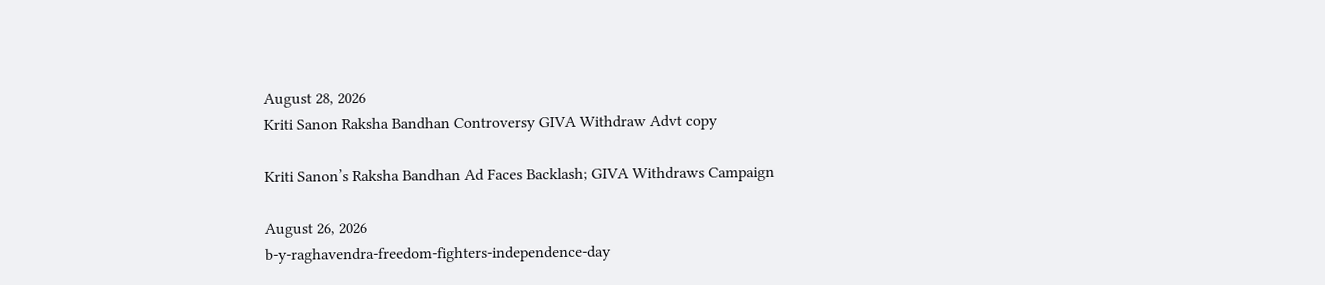August 28, 2026
Kriti Sanon Raksha Bandhan Controversy GIVA Withdraw Advt copy

Kriti Sanon’s Raksha Bandhan Ad Faces Backlash; GIVA Withdraws Campaign

August 26, 2026
b-y-raghavendra-freedom-fighters-independence-day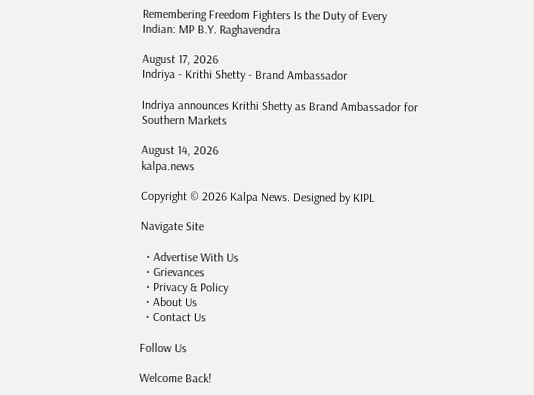Remembering Freedom Fighters Is the Duty of Every Indian: MP B.Y. Raghavendra

August 17, 2026
Indriya - Krithi Shetty - Brand Ambassador

Indriya announces Krithi Shetty as Brand Ambassador for Southern Markets

August 14, 2026
kalpa.news

Copyright © 2026 Kalpa News. Designed by KIPL

Navigate Site

  • Advertise With Us
  • Grievances
  • Privacy & Policy
  • About Us
  • Contact Us

Follow Us

Welcome Back!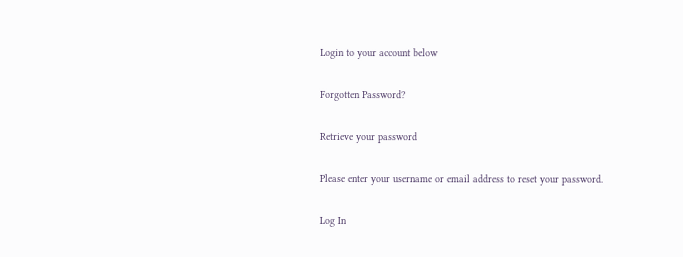Login to your account below

Forgotten Password?

Retrieve your password

Please enter your username or email address to reset your password.

Log In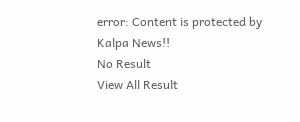error: Content is protected by Kalpa News!!
No Result
View All Result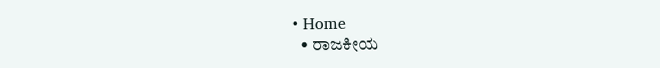• Home
  • ರಾಜಕೀಯ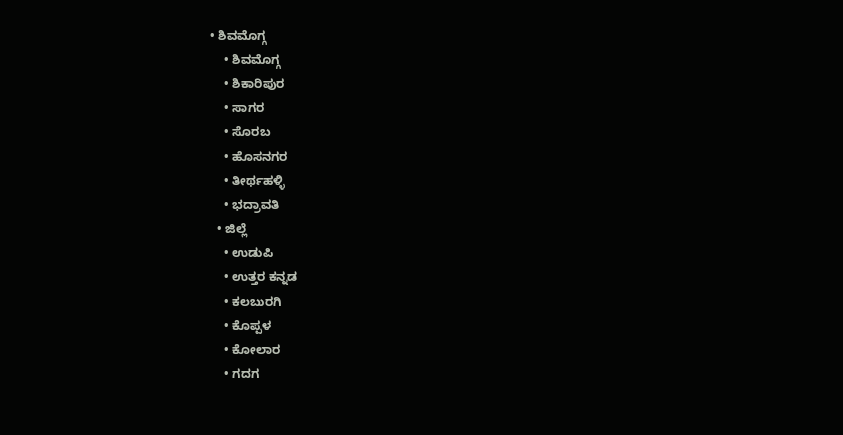• ಶಿವಮೊಗ್ಗ
    • ಶಿವಮೊಗ್ಗ
    • ಶಿಕಾರಿಪುರ
    • ಸಾಗರ
    • ಸೊರಬ
    • ಹೊಸನಗರ
    • ತೀರ್ಥಹಳ್ಳಿ
    • ಭದ್ರಾವತಿ
  • ಜಿಲ್ಲೆ
    • ಉಡುಪಿ
    • ಉತ್ತರ ಕನ್ನಡ
    • ಕಲಬುರಗಿ
    • ಕೊಪ್ಪಳ
    • ಕೋಲಾರ
    • ಗದಗ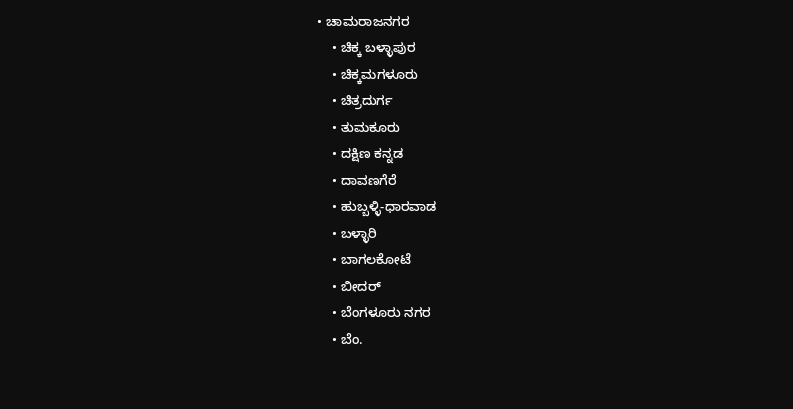• ಚಾಮರಾಜನಗರ
    • ಚಿಕ್ಕ ಬಳ್ಳಾಪುರ
    • ಚಿಕ್ಕಮಗಳೂರು
    • ಚಿತ್ರದುರ್ಗ
    • ತುಮಕೂರು
    • ದಕ್ಷಿಣ ಕನ್ನಡ
    • ದಾವಣಗೆರೆ
    • ಹುಬ್ಬಳ್ಳಿ-ಧಾರವಾಡ
    • ಬಳ್ಳಾರಿ
    • ಬಾಗಲಕೋಟೆ
    • ಬೀದರ್
    • ಬೆಂಗಳೂರು ನಗರ
    • ಬೆಂ.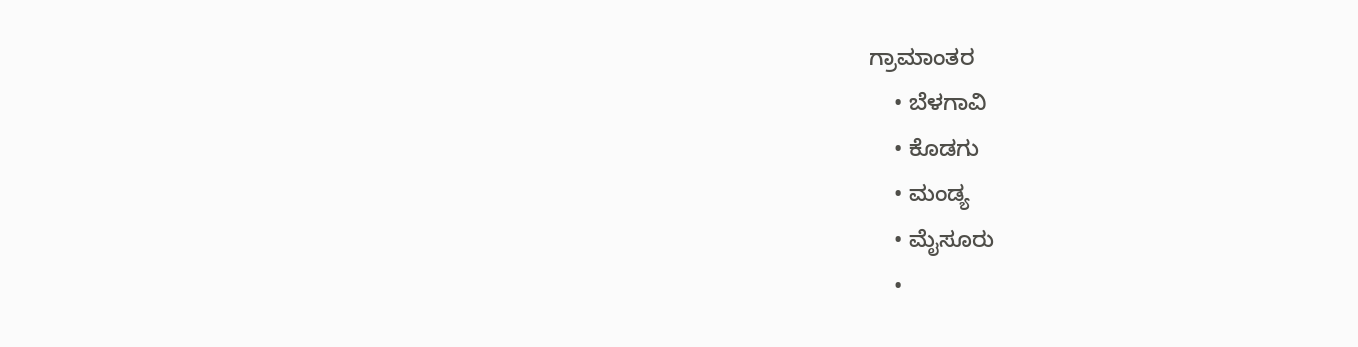ಗ್ರಾಮಾಂತರ
    • ಬೆಳಗಾವಿ
    • ಕೊಡಗು
    • ಮಂಡ್ಯ
    • ಮೈಸೂರು
    •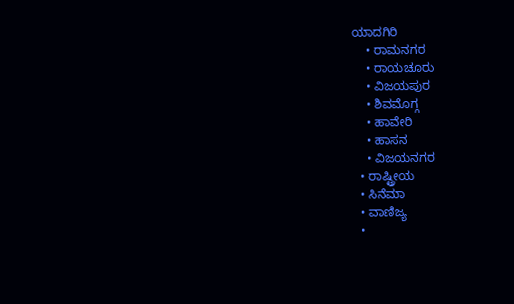ಯಾದಗಿರಿ
    • ರಾಮನಗರ
    • ರಾಯಚೂರು
    • ವಿಜಯಪುರ
    • ಶಿವಮೊಗ್ಗ
    • ಹಾವೇರಿ
    • ಹಾಸನ
    • ವಿಜಯನಗರ
  • ರಾಷ್ಟ್ರೀಯ
  • ಸಿನೆಮಾ
  • ವಾಣಿಜ್ಯ
  •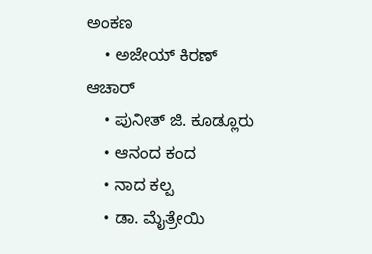ಅಂಕಣ
    • ಅಜೇಯ್ ಕಿರಣ್ ಆಚಾರ್
    • ಪುನೀತ್ ಜಿ. ಕೂಡ್ಲೂರು
    • ಆನಂದ ಕಂದ
    • ನಾದ ಕಲ್ಪ
    • ಡಾ. ಮೈತ್ರೇಯಿ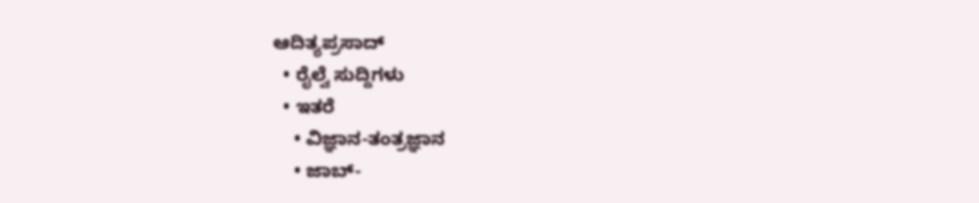ಆದಿತ್ಯಪ್ರಸಾದ್
  • ರೈಲ್ವೆ ಸುದ್ದಿಗಳು
  • ಇತರೆ
    • ವಿಜ್ಞಾನ-ತಂತ್ರಜ್ಞಾನ
    • ಜಾಬ್-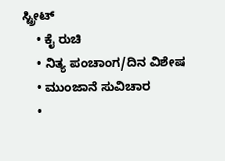ಸ್ಟ್ರೀಟ್
    • ಕೈ ರುಚಿ
    • ನಿತ್ಯ ಪಂಚಾಂಗ/ದಿನ ವಿಶೇಷ
    • ಮುಂಜಾನೆ ಸುವಿಚಾರ
    •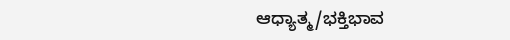ಆಧ್ಯಾತ್ಮ/ಭಕ್ತಿಭಾವ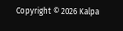Copyright © 2026 Kalpa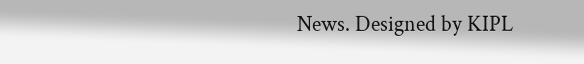News. Designed by KIPL